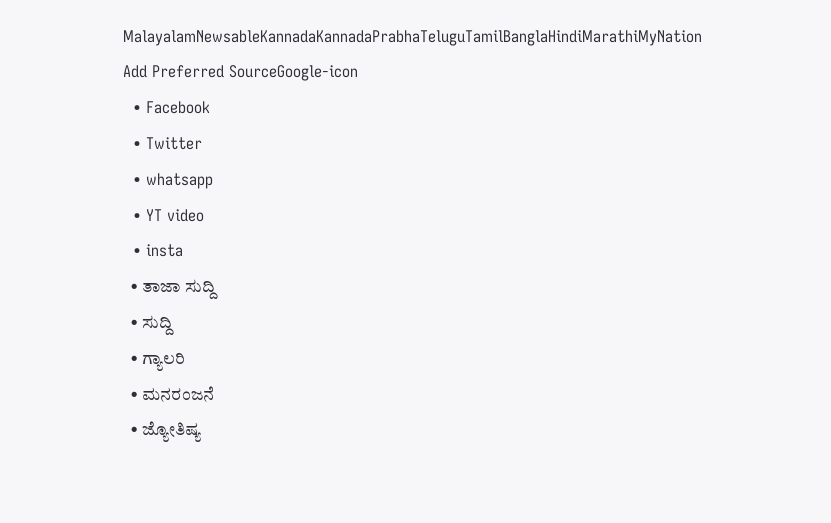MalayalamNewsableKannadaKannadaPrabhaTeluguTamilBanglaHindiMarathiMyNation
Add Preferred SourceGoogle-icon
  • Facebook
  • Twitter
  • whatsapp
  • YT video
  • insta
  • ತಾಜಾ ಸುದ್ದಿ
  • ಸುದ್ದಿ
  • ಗ್ಯಾಲರಿ
  • ಮನರಂಜನೆ
  • ಜ್ಯೋತಿಷ್ಯ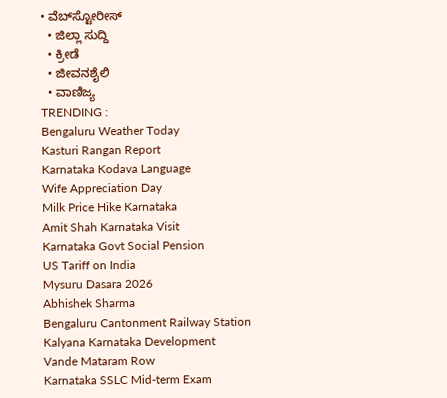• ವೆಬ್‌ಸ್ಟೋರೀಸ್
  • ಜಿಲ್ಲಾ ಸುದ್ದಿ
  • ಕ್ರೀಡೆ
  • ಜೀವನಶೈಲಿ
  • ವಾಣಿಜ್ಯ
TRENDING :
Bengaluru Weather Today
Kasturi Rangan Report
Karnataka Kodava Language
Wife Appreciation Day
Milk Price Hike Karnataka
Amit Shah Karnataka Visit
Karnataka Govt Social Pension
US Tariff on India
Mysuru Dasara 2026
Abhishek Sharma
Bengaluru Cantonment Railway Station
Kalyana Karnataka Development
Vande Mataram Row
Karnataka SSLC Mid-term Exam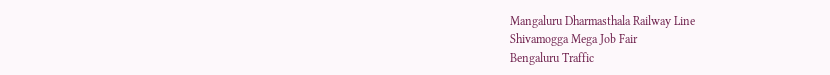Mangaluru Dharmasthala Railway Line
Shivamogga Mega Job Fair
Bengaluru Traffic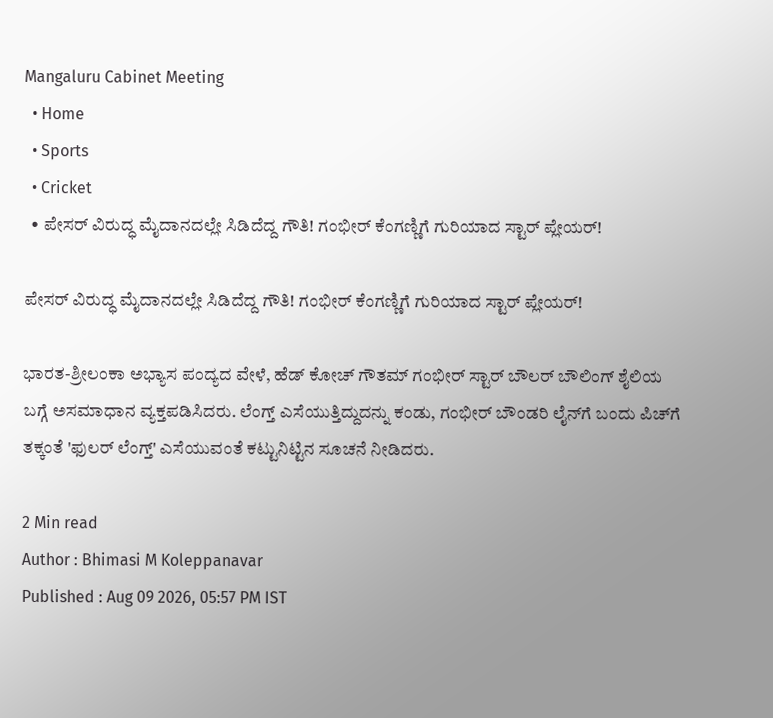Mangaluru Cabinet Meeting
  • Home
  • Sports
  • Cricket
  • ಪೇಸರ್ ವಿರುದ್ಧ ಮೈದಾನದಲ್ಲೇ ಸಿಡಿದೆದ್ದ ಗೌತಿ! ಗಂಭೀರ್ ಕೆಂಗಣ್ಣಿಗೆ ಗುರಿಯಾದ ಸ್ಟಾರ್‌ ಪ್ಲೇಯರ್!

ಪೇಸರ್ ವಿರುದ್ಧ ಮೈದಾನದಲ್ಲೇ ಸಿಡಿದೆದ್ದ ಗೌತಿ! ಗಂಭೀರ್ ಕೆಂಗಣ್ಣಿಗೆ ಗುರಿಯಾದ ಸ್ಟಾರ್‌ ಪ್ಲೇಯರ್!

ಭಾರತ-ಶ್ರೀಲಂಕಾ ಅಭ್ಯಾಸ ಪಂದ್ಯದ ವೇಳೆ, ಹೆಡ್ ಕೋಚ್ ಗೌತಮ್ ಗಂಭೀರ್ ಸ್ಟಾರ್‌ ಬೌಲರ್‌ ಬೌಲಿಂಗ್ ಶೈಲಿಯ ಬಗ್ಗೆ ಅಸಮಾಧಾನ ವ್ಯಕ್ತಪಡಿಸಿದರು. ಲೆಂಗ್ತ್ ಎಸೆಯುತ್ತಿದ್ದುದನ್ನು ಕಂಡು, ಗಂಭೀರ್ ಬೌಂಡರಿ ಲೈನ್‌ಗೆ ಬಂದು ಪಿಚ್‌ಗೆ ತಕ್ಕಂತೆ 'ಫುಲರ್ ಲೆಂಗ್ತ್' ಎಸೆಯುವಂತೆ ಕಟ್ಟುನಿಟ್ಟಿನ ಸೂಚನೆ ನೀಡಿದರು.

2 Min read
Author : Bhimasi M Koleppanavar
Published : Aug 09 2026, 05:57 PM IST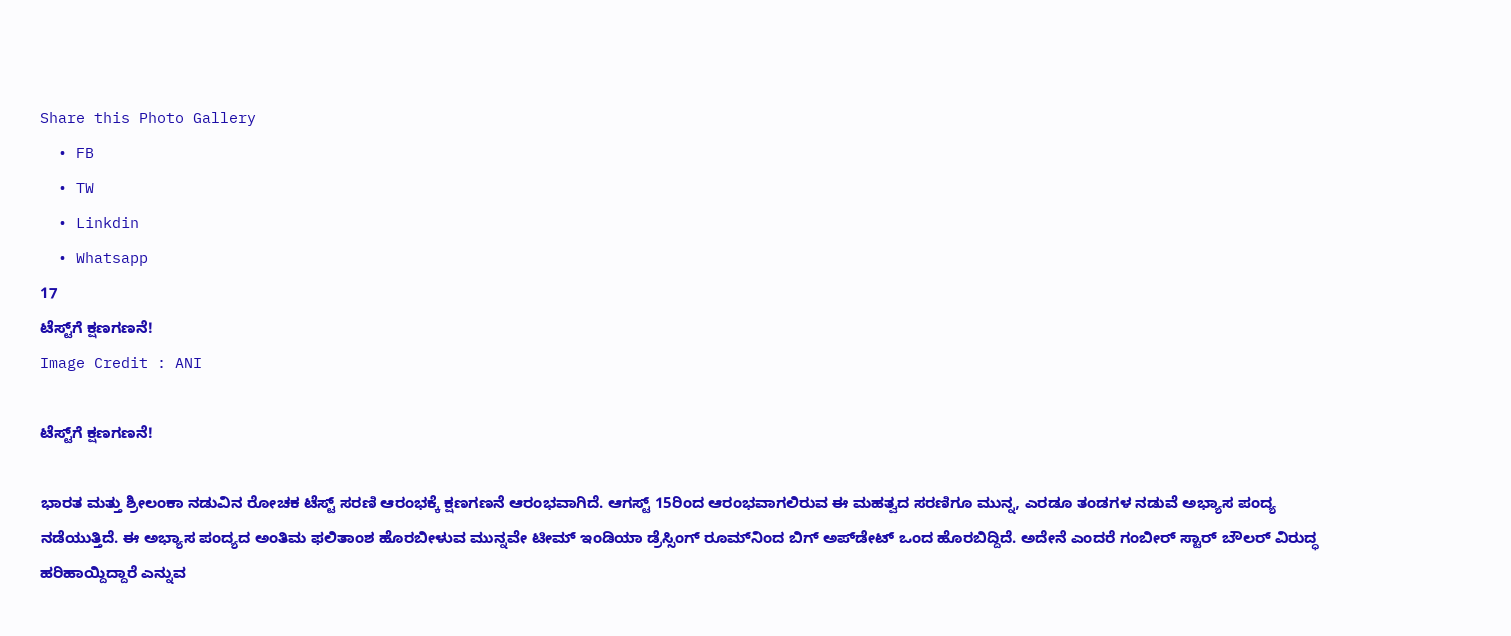Share this Photo Gallery
  • FB
  • TW
  • Linkdin
  • Whatsapp
17
ಟೆಸ್ಟ್‌ಗೆ ಕ್ಷಣಗಣನೆ!
Image Credit : ANI

ಟೆಸ್ಟ್‌ಗೆ ಕ್ಷಣಗಣನೆ!

ಭಾರತ ಮತ್ತು ಶ್ರೀಲಂಕಾ ನಡುವಿನ ರೋಚಕ ಟೆಸ್ಟ್ ಸರಣಿ ಆರಂಭಕ್ಕೆ ಕ್ಷಣಗಣನೆ ಆರಂಭವಾಗಿದೆ. ಆಗಸ್ಟ್ 15ರಿಂದ ಆರಂಭವಾಗಲಿರುವ ಈ ಮಹತ್ವದ ಸರಣಿಗೂ ಮುನ್ನ, ಎರಡೂ ತಂಡಗಳ ನಡುವೆ ಅಭ್ಯಾಸ ಪಂದ್ಯ ನಡೆಯುತ್ತಿದೆ. ಈ ಅಭ್ಯಾಸ ಪಂದ್ಯದ ಅಂತಿಮ ಫಲಿತಾಂಶ ಹೊರಬೀಳುವ ಮುನ್ನವೇ ಟೀಮ್ ಇಂಡಿಯಾ ಡ್ರೆಸ್ಸಿಂಗ್ ರೂಮ್‌ನಿಂದ ಬಿಗ್ ಅಪ್‌ಡೇಟ್‌ ಒಂದ ಹೊರಬಿದ್ದಿದೆ. ಅದೇನೆ ಎಂದರೆ ಗಂಬೀರ್‌ ಸ್ಟಾರ್‌ ಬೌಲರ್‌ ವಿರುದ್ಧ ಹರಿಹಾಯ್ದಿದ್ದಾರೆ ಎನ್ನುವ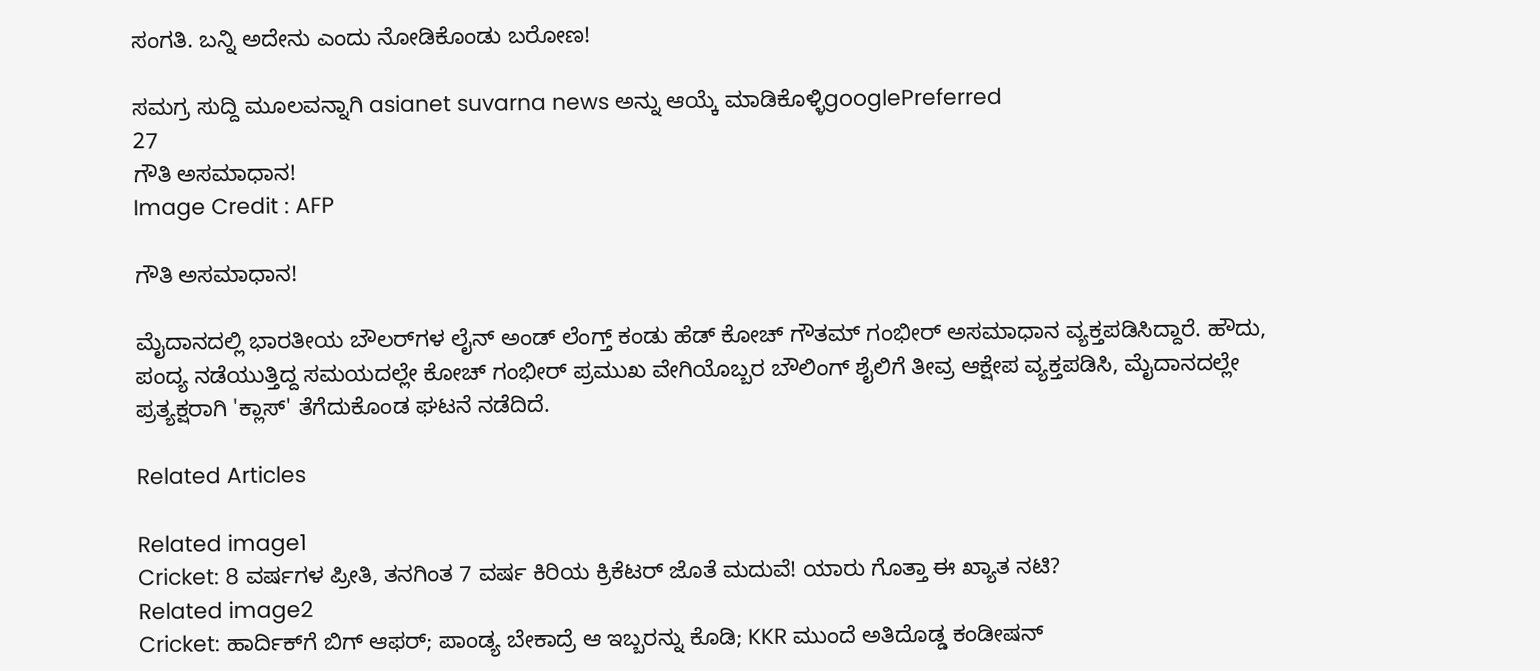ಸಂಗತಿ. ಬನ್ನಿ ಅದೇನು ಎಂದು ನೋಡಿಕೊಂಡು ಬರೋಣ!

ಸಮಗ್ರ ಸುದ್ದಿ ಮೂಲವನ್ನಾಗಿ asianet suvarna news ಅನ್ನು ಆಯ್ಕೆ ಮಾಡಿಕೊಳ್ಳಿgooglePreferred
27
ಗೌತಿ ಅಸಮಾಧಾನ!
Image Credit : AFP

ಗೌತಿ ಅಸಮಾಧಾನ!

ಮೈದಾನದಲ್ಲಿ ಭಾರತೀಯ ಬೌಲರ್‌ಗಳ ಲೈನ್ ಅಂಡ್ ಲೆಂಗ್ತ್ ಕಂಡು ಹೆಡ್ ಕೋಚ್ ಗೌತಮ್ ಗಂಭೀರ್ ಅಸಮಾಧಾನ ವ್ಯಕ್ತಪಡಿಸಿದ್ದಾರೆ. ಹೌದು, ಪಂದ್ಯ ನಡೆಯುತ್ತಿದ್ದ ಸಮಯದಲ್ಲೇ ಕೋಚ್ ಗಂಭೀರ್ ಪ್ರಮುಖ ವೇಗಿಯೊಬ್ಬರ ಬೌಲಿಂಗ್ ಶೈಲಿಗೆ ತೀವ್ರ ಆಕ್ಷೇಪ ವ್ಯಕ್ತಪಡಿಸಿ, ಮೈದಾನದಲ್ಲೇ ಪ್ರತ್ಯಕ್ಷರಾಗಿ 'ಕ್ಲಾಸ್' ತೆಗೆದುಕೊಂಡ ಘಟನೆ ನಡೆದಿದೆ.

Related Articles

Related image1
Cricket: 8 ವರ್ಷಗಳ ಪ್ರೀತಿ, ತನಗಿಂತ 7 ವರ್ಷ ಕಿರಿಯ ಕ್ರಿಕೆಟರ್ ಜೊತೆ ಮದುವೆ! ಯಾರು ಗೊತ್ತಾ ಈ ಖ್ಯಾತ ನಟಿ?
Related image2
Cricket: ಹಾರ್ದಿಕ್‌ಗೆ ಬಿಗ್‌ ಆಫರ್; ಪಾಂಡ್ಯ ಬೇಕಾದ್ರೆ ಆ ಇಬ್ಬರನ್ನು ಕೊಡಿ; KKR ಮುಂದೆ ಅತಿದೊಡ್ಡ ಕಂಡೀಷನ್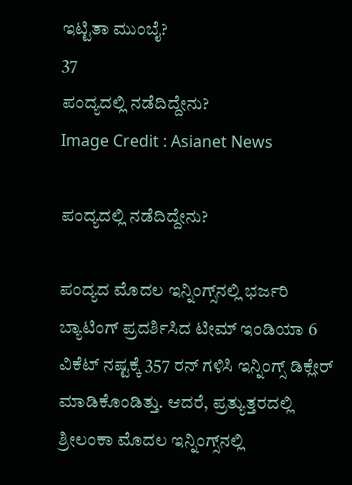ಇಟ್ಟಿತಾ ಮುಂಬೈ?
37
ಪಂದ್ಯದಲ್ಲಿ ನಡೆದಿದ್ದೇನು?
Image Credit : Asianet News

ಪಂದ್ಯದಲ್ಲಿ ನಡೆದಿದ್ದೇನು?

ಪಂದ್ಯದ ಮೊದಲ ಇನ್ನಿಂಗ್ಸ್‌ನಲ್ಲಿ ಭರ್ಜರಿ ಬ್ಯಾಟಿಂಗ್ ಪ್ರದರ್ಶಿಸಿದ ಟೀಮ್ ಇಂಡಿಯಾ 6 ವಿಕೆಟ್ ನಷ್ಟಕ್ಕೆ 357 ರನ್ ಗಳಿಸಿ ಇನ್ನಿಂಗ್ಸ್ ಡಿಕ್ಲೇರ್ ಮಾಡಿಕೊಂಡಿತ್ತು. ಆದರೆ, ಪ್ರತ್ಯುತ್ತರದಲ್ಲಿ ಶ್ರೀಲಂಕಾ ಮೊದಲ ಇನ್ನಿಂಗ್ಸ್‌ನಲ್ಲಿ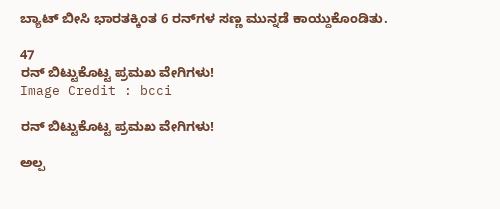ಬ್ಯಾಟ್ ಬೀಸಿ ಭಾರತಕ್ಕಿಂತ 6 ರನ್‌ಗಳ ಸಣ್ಣ ಮುನ್ನಡೆ ಕಾಯ್ದುಕೊಂಡಿತು.

47
ರನ್‌ ಬಿಟ್ಟುಕೊಟ್ಟ ಪ್ರಮಖ ವೇಗಿಗಳು!
Image Credit : bcci

ರನ್‌ ಬಿಟ್ಟುಕೊಟ್ಟ ಪ್ರಮಖ ವೇಗಿಗಳು!

ಅಲ್ಪ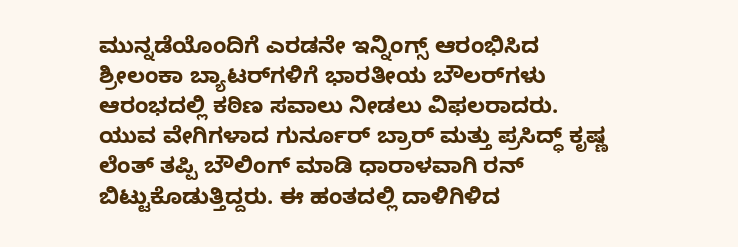ಮುನ್ನಡೆಯೊಂದಿಗೆ ಎರಡನೇ ಇನ್ನಿಂಗ್ಸ್ ಆರಂಭಿಸಿದ ಶ್ರೀಲಂಕಾ ಬ್ಯಾಟರ್‌ಗಳಿಗೆ ಭಾರತೀಯ ಬೌಲರ್‌ಗಳು ಆರಂಭದಲ್ಲಿ ಕಠಿಣ ಸವಾಲು ನೀಡಲು ವಿಫಲರಾದರು. ಯುವ ವೇಗಿಗಳಾದ ಗುರ್ನೂರ್ ಬ್ರಾರ್ ಮತ್ತು ಪ್ರಸಿದ್ಧ್ ಕೃಷ್ಣ ಲೆಂತ್ ತಪ್ಪಿ ಬೌಲಿಂಗ್ ಮಾಡಿ ಧಾರಾಳವಾಗಿ ರನ್ ಬಿಟ್ಟುಕೊಡುತ್ತಿದ್ದರು. ಈ ಹಂತದಲ್ಲಿ ದಾಳಿಗಿಳಿದ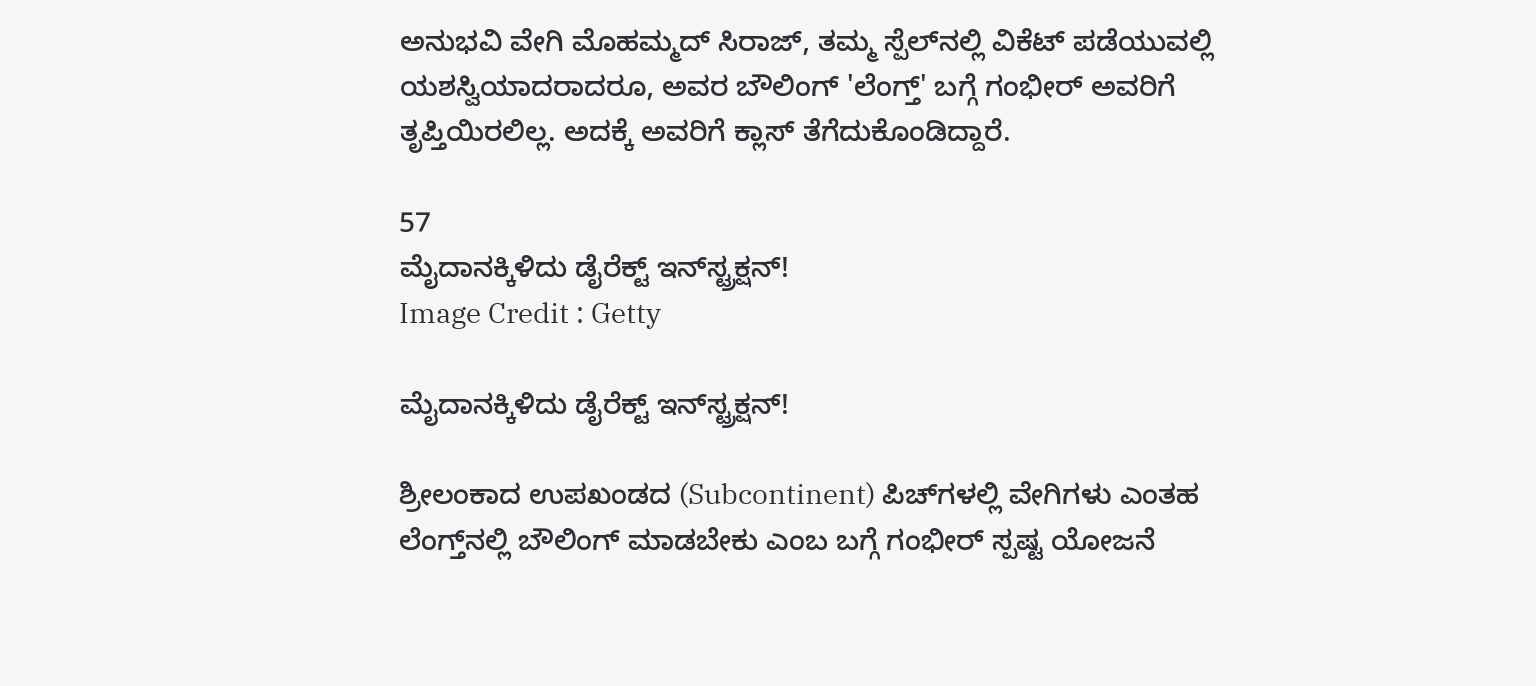ಅನುಭವಿ ವೇಗಿ ಮೊಹಮ್ಮದ್ ಸಿರಾಜ್, ತಮ್ಮ ಸ್ಪೆಲ್‌ನಲ್ಲಿ ವಿಕೆಟ್ ಪಡೆಯುವಲ್ಲಿ ಯಶಸ್ವಿಯಾದರಾದರೂ, ಅವರ ಬೌಲಿಂಗ್ 'ಲೆಂಗ್ತ್' ಬಗ್ಗೆ ಗಂಭೀರ್ ಅವರಿಗೆ ತೃಪ್ತಿಯಿರಲಿಲ್ಲ. ಅದಕ್ಕೆ ಅವರಿಗೆ ಕ್ಲಾಸ್‌ ತೆಗೆದುಕೊಂಡಿದ್ದಾರೆ.

57
ಮೈದಾನಕ್ಕಿಳಿದು ಡೈರೆಕ್ಟ್ ಇನ್‌ಸ್ಟ್ರಕ್ಷನ್!
Image Credit : Getty

ಮೈದಾನಕ್ಕಿಳಿದು ಡೈರೆಕ್ಟ್ ಇನ್‌ಸ್ಟ್ರಕ್ಷನ್!

ಶ್ರೀಲಂಕಾದ ಉಪಖಂಡದ (Subcontinent) ಪಿಚ್‌ಗಳಲ್ಲಿ ವೇಗಿಗಳು ಎಂತಹ ಲೆಂಗ್ತ್‌ನಲ್ಲಿ ಬೌಲಿಂಗ್ ಮಾಡಬೇಕು ಎಂಬ ಬಗ್ಗೆ ಗಂಭೀರ್ ಸ್ಪಷ್ಟ ಯೋಜನೆ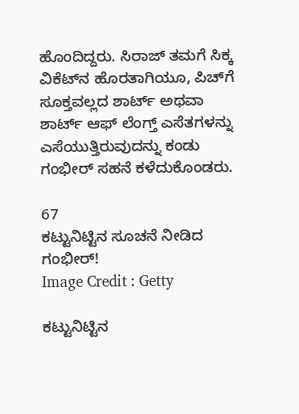ಹೊಂದಿದ್ದರು. ಸಿರಾಜ್ ತಮಗೆ ಸಿಕ್ಕ ವಿಕೆಟ್‌ನ ಹೊರತಾಗಿಯೂ, ಪಿಚ್‌ಗೆ ಸೂಕ್ತವಲ್ಲದ ಶಾರ್ಟ್ ಅಥವಾ ಶಾರ್ಟ್ ಆಫ್ ಲೆಂಗ್ತ್ ಎಸೆತಗಳನ್ನು ಎಸೆಯುತ್ತಿರುವುದನ್ನು ಕಂಡು ಗಂಭೀರ್ ಸಹನೆ ಕಳೆದುಕೊಂಡರು.

67
ಕಟ್ಟುನಿಟ್ಟಿನ ಸೂಚನೆ ನೀಡಿದ ಗಂಭೀರ್!
Image Credit : Getty

ಕಟ್ಟುನಿಟ್ಟಿನ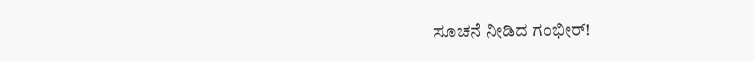ಸೂಚನೆ ನೀಡಿದ ಗಂಭೀರ್!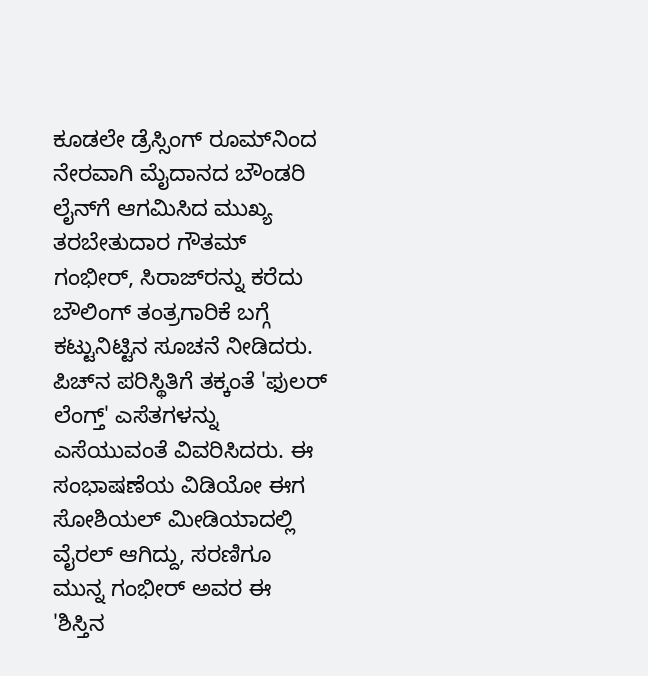ಕೂಡಲೇ ಡ್ರೆಸ್ಸಿಂಗ್ ರೂಮ್‌ನಿಂದ ನೇರವಾಗಿ ಮೈದಾನದ ಬೌಂಡರಿ ಲೈನ್‌ಗೆ ಆಗಮಿಸಿದ ಮುಖ್ಯ ತರಬೇತುದಾರ ಗೌತಮ್ ಗಂಭೀರ್, ಸಿರಾಜ್‌ರನ್ನು ಕರೆದು ಬೌಲಿಂಗ್ ತಂತ್ರಗಾರಿಕೆ ಬಗ್ಗೆ ಕಟ್ಟುನಿಟ್ಟಿನ ಸೂಚನೆ ನೀಡಿದರು. ಪಿಚ್‌ನ ಪರಿಸ್ಥಿತಿಗೆ ತಕ್ಕಂತೆ 'ಫುಲರ್ ಲೆಂಗ್ತ್' ಎಸೆತಗಳನ್ನು ಎಸೆಯುವಂತೆ ವಿವರಿಸಿದರು. ಈ ಸಂಭಾಷಣೆಯ ವಿಡಿಯೋ ಈಗ ಸೋಶಿಯಲ್ ಮೀಡಿಯಾದಲ್ಲಿ ವೈರಲ್ ಆಗಿದ್ದು, ಸರಣಿಗೂ ಮುನ್ನ ಗಂಭೀರ್ ಅವರ ಈ 'ಶಿಸ್ತಿನ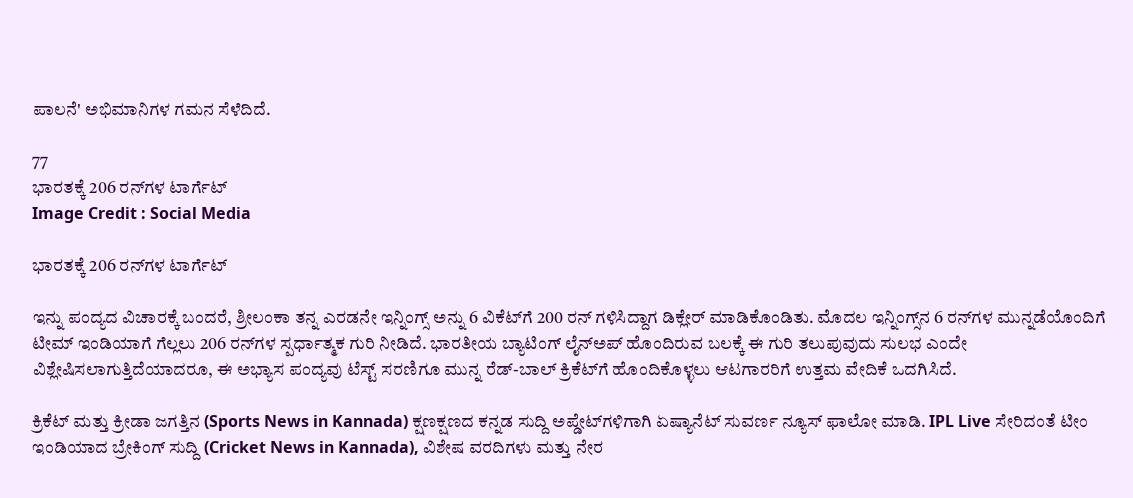ಪಾಲನೆ' ಅಭಿಮಾನಿಗಳ ಗಮನ ಸೆಳೆದಿದೆ.

77
ಭಾರತಕ್ಕೆ 206 ರನ್‌ಗಳ ಟಾರ್ಗೆಟ್
Image Credit : Social Media

ಭಾರತಕ್ಕೆ 206 ರನ್‌ಗಳ ಟಾರ್ಗೆಟ್

ಇನ್ನು ಪಂದ್ಯದ ವಿಚಾರಕ್ಕೆ ಬಂದರೆ, ಶ್ರೀಲಂಕಾ ತನ್ನ ಎರಡನೇ ಇನ್ನಿಂಗ್ಸ್ ಅನ್ನು 6 ವಿಕೆಟ್‌ಗೆ 200 ರನ್‌ ಗಳಿಸಿದ್ದಾಗ ಡಿಕ್ಲೇರ್ ಮಾಡಿಕೊಂಡಿತು. ಮೊದಲ ಇನ್ನಿಂಗ್ಸ್‌ನ 6 ರನ್‌ಗಳ ಮುನ್ನಡೆಯೊಂದಿಗೆ ಟೀಮ್ ಇಂಡಿಯಾಗೆ ಗೆಲ್ಲಲು 206 ರನ್‌ಗಳ ಸ್ಪರ್ಧಾತ್ಮಕ ಗುರಿ ನೀಡಿದೆ. ಭಾರತೀಯ ಬ್ಯಾಟಿಂಗ್ ಲೈನ್‌ಅಪ್ ಹೊಂದಿರುವ ಬಲಕ್ಕೆ ಈ ಗುರಿ ತಲುಪುವುದು ಸುಲಭ ಎಂದೇ ವಿಶ್ಲೇಷಿಸಲಾಗುತ್ತಿದೆಯಾದರೂ, ಈ ಅಭ್ಯಾಸ ಪಂದ್ಯವು ಟೆಸ್ಟ್ ಸರಣಿಗೂ ಮುನ್ನ ರೆಡ್-ಬಾಲ್ ಕ್ರಿಕೆಟ್‌ಗೆ ಹೊಂದಿಕೊಳ್ಳಲು ಆಟಗಾರರಿಗೆ ಉತ್ತಮ ವೇದಿಕೆ ಒದಗಿಸಿದೆ.

ಕ್ರಿಕೆಟ್ ಮತ್ತು ಕ್ರೀಡಾ ಜಗತ್ತಿನ (Sports News in Kannada) ಕ್ಷಣಕ್ಷಣದ ಕನ್ನಡ ಸುದ್ದಿ ಅಪ್ಡೇಟ್‌ಗಳಿಗಾಗಿ ಏಷ್ಯಾನೆಟ್ ಸುವರ್ಣ ನ್ಯೂಸ್‌ ಫಾಲೋ ಮಾಡಿ. IPL Live ಸೇರಿದಂತೆ ಟೀಂ ಇಂಡಿಯಾದ ಬ್ರೇಕಿಂಗ್ ಸುದ್ದಿ (Cricket News in Kannada), ವಿಶೇಷ ವರದಿಗಳು ಮತ್ತು ನೇರ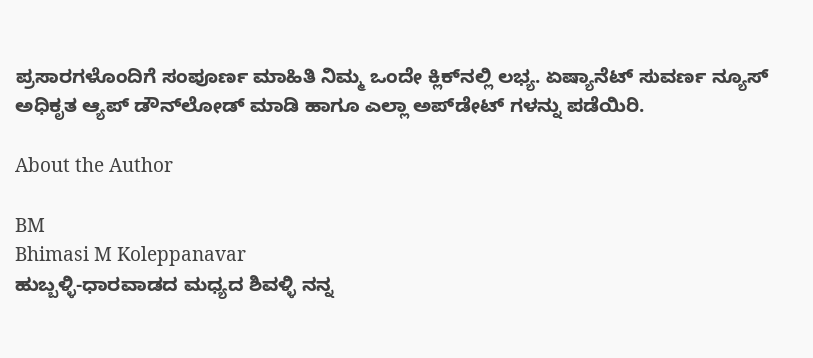ಪ್ರಸಾರಗಳೊಂದಿಗೆ ಸಂಪೂರ್ಣ ಮಾಹಿತಿ ನಿಮ್ಮ ಒಂದೇ ಕ್ಲಿಕ್‌ನಲ್ಲಿ ಲಭ್ಯ. ಏಷ್ಯಾನೆಟ್ ಸುವರ್ಣ ನ್ಯೂಸ್ ಅಧಿಕೃತ ಆ್ಯಪ್ ಡೌನ್‌ಲೋಡ್ ಮಾಡಿ ಹಾಗೂ ಎಲ್ಲಾ ಅಪ್‌ಡೇಟ್ ಗಳನ್ನು ಪಡೆಯಿರಿ.

About the Author

BM
Bhimasi M Koleppanavar
ಹುಬ್ಬಳ್ಳಿ-ಧಾರವಾಡದ ಮಧ್ಯದ ಶಿವಳ್ಳಿ ನನ್ನ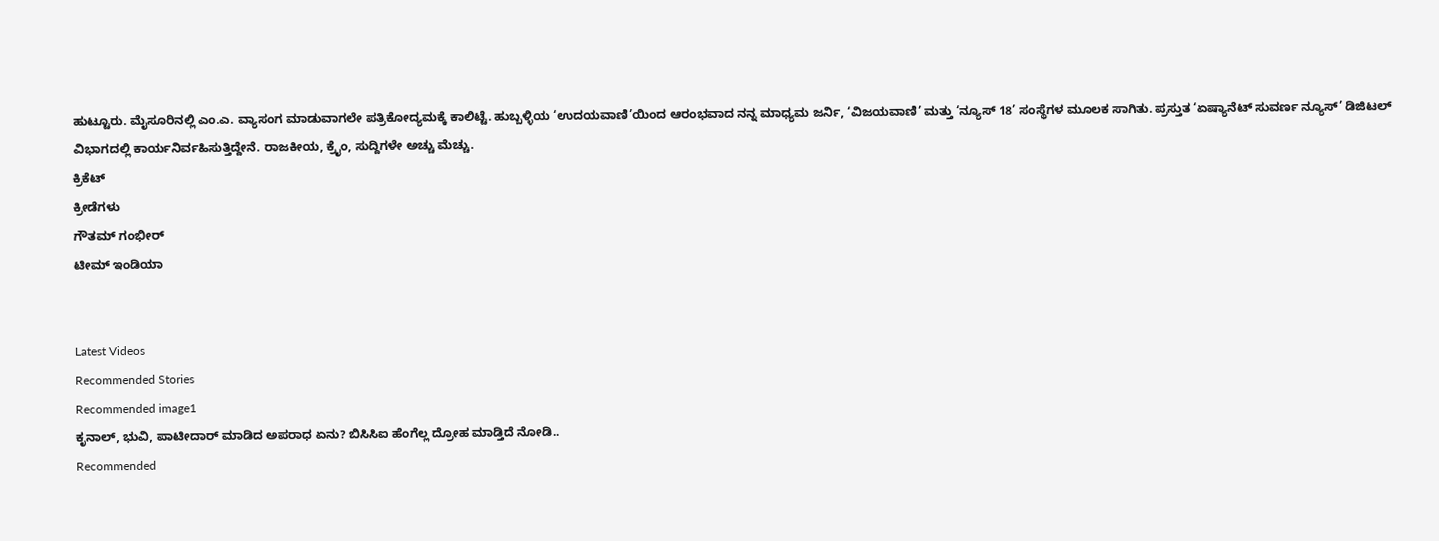ಹುಟ್ಟೂರು. ಮೈಸೂರಿನಲ್ಲಿ ಎಂ.ಎ. ವ್ಯಾಸಂಗ ಮಾಡುವಾಗಲೇ ಪತ್ರಿಕೋದ್ಯಮಕ್ಕೆ ಕಾಲಿಟ್ಟೆ. ಹುಬ್ಬಳ್ಳಿಯ ‘ಉದಯವಾಣಿ’ಯಿಂದ ಆರಂಭವಾದ ನನ್ನ ಮಾಧ್ಯಮ ಜರ್ನಿ, ‘ವಿಜಯವಾಣಿ’ ಮತ್ತು ‘ನ್ಯೂಸ್ 18’ ಸಂಸ್ಥೆಗಳ ಮೂಲಕ ಸಾಗಿತು. ಪ್ರಸ್ತುತ ‘ಏಷ್ಯಾನೆಟ್ ಸುವರ್ಣ ನ್ಯೂಸ್’ ಡಿಜಿಟಲ್ ವಿಭಾಗದಲ್ಲಿ ಕಾರ್ಯನಿರ್ವಹಿಸುತ್ತಿದ್ದೇನೆ. ರಾಜಕೀಯ, ಕ್ರೈಂ, ಸುದ್ದಿಗಳೇ ಅಚ್ಚು ಮೆಚ್ಚು.
ಕ್ರಿಕೆಟ್
ಕ್ರೀಡೆಗಳು
ಗೌತಮ್ ಗಂಭೀರ್
ಟೀಮ್ ಇಂಡಿಯಾ


Latest Videos
Recommended Stories
Recommended image1
ಕೃನಾಲ್, ಭುವಿ, ಪಾಟೀದಾರ್ ಮಾಡಿದ ಅಪರಾಧ ಏನು? ಬಿಸಿಸಿಐ ಹೆಂಗೆಲ್ಲ ದ್ರೋಹ ಮಾಡ್ತಿದೆ ನೋಡಿ..
Recommended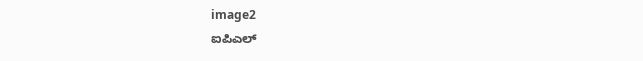image2
ಐಪಿಎಲ್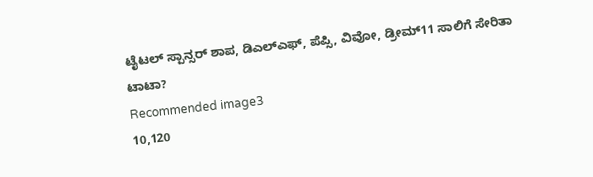ಟೈಟಲ್ ಸ್ಪಾನ್ಸರ್ ಶಾಪ, ಡಿಎಲ್ಎಫ್, ಪೆಪ್ಸಿ, ವಿವೋ, ಡ್ರೀಮ್11 ಸಾಲಿಗೆ ಸೇರಿತಾ ಟಾಟಾ?
Recommended image3
10,120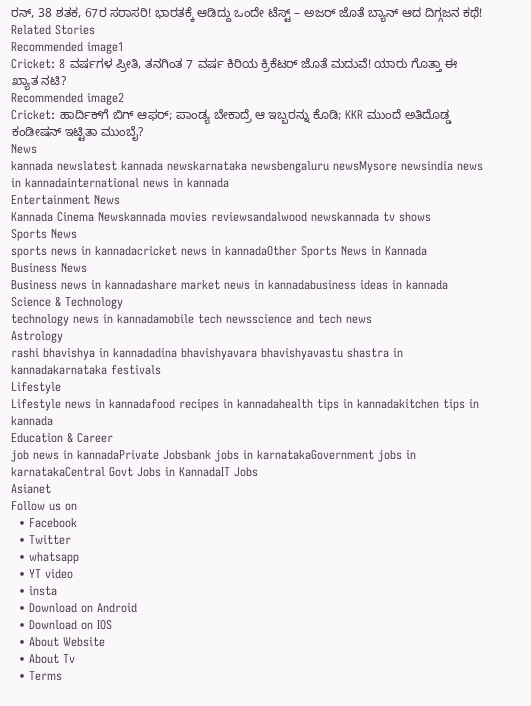ರನ್, 38 ಶತಕ, 67ರ ಸರಾಸರಿ! ಭಾರತಕ್ಕೆ ಆಡಿದ್ದು ಒಂದೇ ಟೆಸ್ಟ್ – ಅಜರ್ ಜೊತೆ ಬ್ಯಾನ್ ಆದ ದಿಗ್ಗಜನ ಕಥೆ!
Related Stories
Recommended image1
Cricket: 8 ವರ್ಷಗಳ ಪ್ರೀತಿ, ತನಗಿಂತ 7 ವರ್ಷ ಕಿರಿಯ ಕ್ರಿಕೆಟರ್ ಜೊತೆ ಮದುವೆ! ಯಾರು ಗೊತ್ತಾ ಈ ಖ್ಯಾತ ನಟಿ?
Recommended image2
Cricket: ಹಾರ್ದಿಕ್‌ಗೆ ಬಿಗ್‌ ಆಫರ್; ಪಾಂಡ್ಯ ಬೇಕಾದ್ರೆ ಆ ಇಬ್ಬರನ್ನು ಕೊಡಿ; KKR ಮುಂದೆ ಅತಿದೊಡ್ಡ ಕಂಡೀಷನ್ ಇಟ್ಟಿತಾ ಮುಂಬೈ?
News
kannada newslatest kannada newskarnataka newsbengaluru newsMysore newsindia news in kannadainternational news in kannada
Entertainment News
Kannada Cinema Newskannada movies reviewsandalwood newskannada tv shows
Sports News
sports news in kannadacricket news in kannadaOther Sports News in Kannada
Business News
Business news in kannadashare market news in kannadabusiness ideas in kannada
Science & Technology
technology news in kannadamobile tech newsscience and tech news
Astrology
rashi bhavishya in kannadadina bhavishyavara bhavishyavastu shastra in kannadakarnataka festivals
Lifestyle
Lifestyle news in kannadafood recipes in kannadahealth tips in kannadakitchen tips in kannada
Education & Career
job news in kannadaPrivate Jobsbank jobs in karnatakaGovernment jobs in karnatakaCentral Govt Jobs in KannadaIT Jobs
Asianet
Follow us on
  • Facebook
  • Twitter
  • whatsapp
  • YT video
  • insta
  • Download on Android
  • Download on IOS
  • About Website
  • About Tv
  • Terms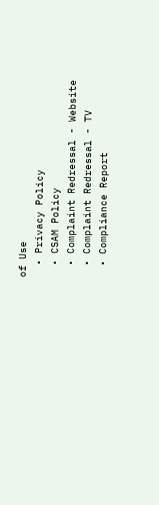of Use
  • Privacy Policy
  • CSAM Policy
  • Complaint Redressal - Website
  • Complaint Redressal - TV
  • Compliance Report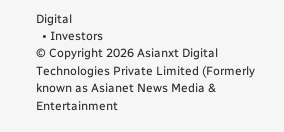Digital
  • Investors
© Copyright 2026 Asianxt Digital Technologies Private Limited (Formerly known as Asianet News Media & Entertainment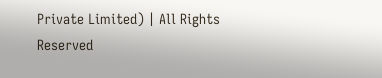Private Limited) | All Rights Reserved